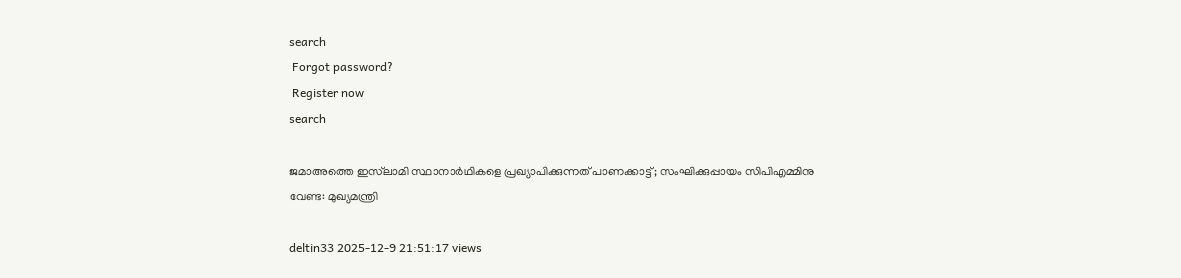search
 Forgot password?
 Register now
search

ജമാഅത്തെ ഇസ്‌ലാമി സ്ഥാനാർഥികളെ പ്രഖ്യാപിക്കുന്നത് പാണക്കാട്ട്; സംഘിക്കുപ്പായം സിപിഎമ്മിനു വേണ്ട: മുഖ്യമന്ത്രി

deltin33 2025-12-9 21:51:17 views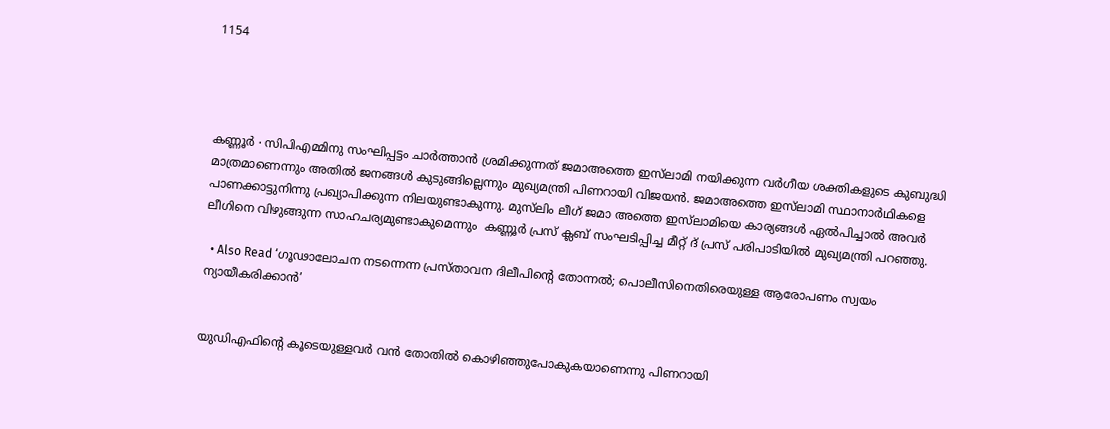1154




കണ്ണൂർ ∙ സിപിഎമ്മിനു സംഘിപ്പട്ടം ചാർത്താൻ ശ്രമിക്കുന്നത് ജമാഅത്തെ ഇസ്‌ലാമി നയിക്കുന്ന വർഗീയ ശക്തികളുടെ കുബുദ്ധി മാത്രമാണെന്നും അതിൽ ജനങ്ങൾ കുടുങ്ങില്ലെന്നും മുഖ്യമന്ത്രി പിണറായി വിജയൻ. ജമാഅത്തെ ഇസ്‌ലാമി സ്ഥാനാർഥികളെ പാണക്കാട്ടുനിന്നു പ്രഖ്യാപിക്കുന്ന നിലയുണ്ടാകുന്നു. മുസ്‌ലിം ലീഗ് ജമാ അത്തെ ഇസ്‌ലാമിയെ കാര്യങ്ങൾ ഏൽപിച്ചാൽ അവർ ലീഗിനെ വിഴുങ്ങുന്ന സാഹചര്യമുണ്ടാകുമെന്നും  കണ്ണൂർ പ്രസ് ക്ലബ് സംഘടിപ്പിച്ച മീറ്റ് ദ് പ്രസ് പരിപാടിയിൽ മുഖ്യമന്ത്രി പറഞ്ഞു.

  • Also Read ‘ഗൂഢാലോചന നടന്നെന്ന പ്രസ്താവന ദിലീപിന്റെ തോന്നൽ; പൊലീസിനെതിരെയുള്ള ആരോപണം സ്വയം ന്യായീകരിക്കാൻ’


യുഡിഎഫിന്റെ കൂടെയുള്ളവർ വൻ തോതിൽ കൊഴിഞ്ഞുപോകുകയാണെന്നു പിണറായി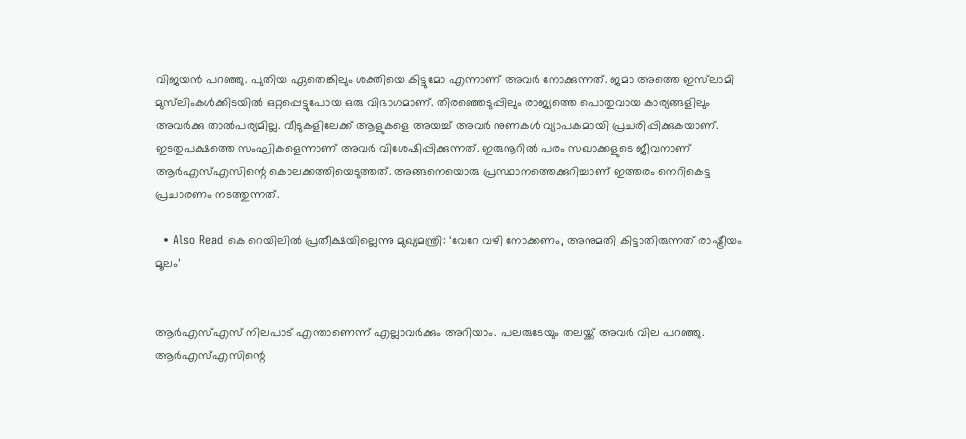വിജയൻ പറഞ്ഞു. പുതിയ ഏതെങ്കിലും ശക്തിയെ കിട്ടുമോ എന്നാണ് അവർ നോക്കുന്നത്. ജമാ അത്തെ ഇസ്‌ലാമി മുസ്‌ലിംകൾക്കിടയിൽ ഒറ്റപ്പെട്ടുപോയ ഒരു വിഭാഗമാണ്. തിരഞ്ഞെടുപ്പിലും രാജ്യത്തെ പൊതുവായ കാര്യങ്ങളിലും അവർക്കു താൽപര്യമില്ല. വീടുകളിലേക്ക് ആളുകളെ അയച്ച് അവർ നുണകൾ വ്യാപകമായി പ്രചരിപ്പിക്കുകയാണ്. ഇടതുപക്ഷത്തെ സംഘികളെന്നാണ് അവർ വിശേഷിപ്പിക്കുന്നത്. ഇരുനൂറിൽ പരം സഖാക്കളുടെ ജീവനാണ് ആർഎസ്എസിന്റെ കൊലക്കത്തിയെടുത്തത്. അങ്ങനെയൊരു പ്രസ്ഥാനത്തെക്കുറിച്ചാണ് ഇത്തരം നെറികെട്ട പ്രചാരണം നടത്തുന്നത്.

  • Also Read കെ റെയിലിൽ പ്രതീക്ഷയില്ലെന്നു മുഖ്യമന്ത്രി: ‘വേറേ വഴി നോക്കണം, അനുമതി കിട്ടാതിരുന്നത് രാഷ്ട്രീയം മൂലം’


ആർഎസ്എസ് നിലപാട് എന്താണെന്ന് എല്ലാവർക്കും അറിയാം. പലരുടേയും തലയ്ക്ക് അവർ വില പറഞ്ഞു. ആർഎസ്എസിന്റെ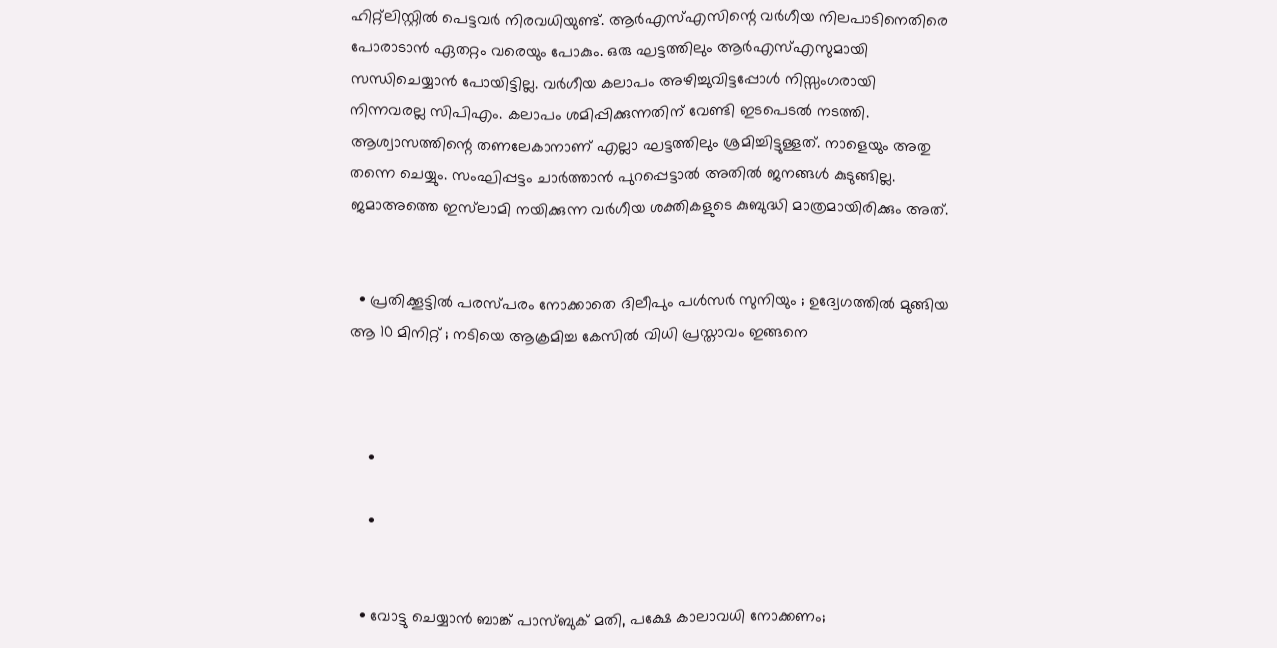ഹിറ്റ്ലിസ്റ്റിൽ പെട്ടവർ നിരവധിയുണ്ട്. ആർഎസ്എസിന്റെ വർഗീയ നിലപാടിനെതിരെ പോരാടാൻ ഏതറ്റം വരെയും പോകും. ഒരു ഘട്ടത്തിലും ആർഎസ്എസുമായി സന്ധിചെയ്യാൻ പോയിട്ടില്ല. വർഗീയ കലാപം അഴിച്ചുവിട്ടപ്പോൾ നിസ്സംഗരായി നിന്നവരല്ല സിപിഎം. കലാപം ശമിപ്പിക്കുന്നതിന് വേണ്ടി ഇടപെടൽ നടത്തി. ആശ്വാസത്തിന്റെ തണലേകാനാണ് എല്ലാ ഘട്ടത്തിലും ശ്രമിച്ചിട്ടുള്ളത്. നാളെയും അതു തന്നെ ചെയ്യും. സംഘിപ്പട്ടം ചാർത്താൻ പുറപ്പെട്ടാൽ അതിൽ ജനങ്ങൾ കുടുങ്ങില്ല. ജമാഅത്തെ ഇസ്‌ലാമി നയിക്കുന്ന വർഗീയ ശക്തികളുടെ കുബുദ്ധി മാത്രമായിരിക്കും അത്.


  • പ്രതിക്കൂട്ടിൽ പരസ്പരം നോക്കാതെ ദിലീപും പൾസർ സുനിയും ; ഉദ്വേഗത്തിൽ മുങ്ങിയ ആ 10 മിനിറ്റ് ; നടിയെ ആക്രമിച്ച കേസിൽ വിധി പ്രസ്താവം ഇങ്ങനെ



    •

    •


  • വോട്ടു ചെയ്യാൻ ബാങ്ക് പാസ്ബുക്‌ മതി, പക്ഷേ കാലാവധി നോക്കണം;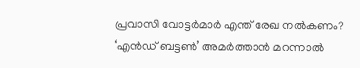പ്രവാസി വോട്ടർമാർ എന്ത് രേഖ നൽകണം? ‘എൻഡ് ബട്ടൺ’ അമർത്താൻ മറന്നാൽ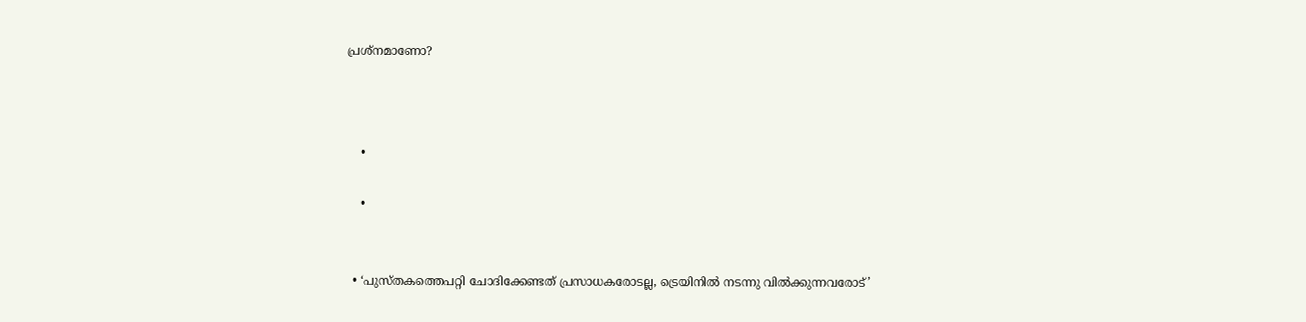പ്രശ്നമാണോ?



    •

    •


  • ‘പുസ്തകത്തെപറ്റി ചോദിക്കേണ്ടത് പ്രസാധകരോടല്ല, ട്രെയിനിൽ നടന്നു വിൽക്കുന്നവരോട്’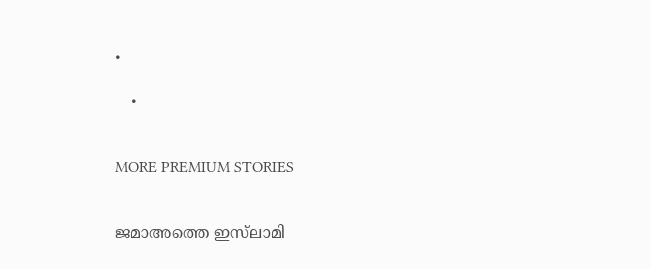•

    •


MORE PREMIUM STORIES


ജമാഅത്തെ ഇസ്‌ലാമി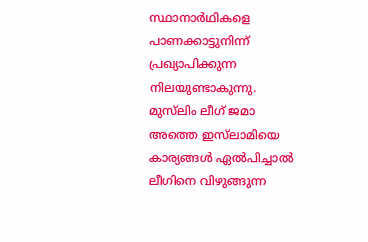സ്ഥാനാർഥികളെ പാണക്കാട്ടുനിന്ന് പ്രഖ്യാപിക്കുന്ന നിലയുണ്ടാകുന്നു. മുസ്‌ലിം ലീഗ് ജമാ അത്തെ ഇസ്‌ലാമിയെ കാര്യങ്ങൾ ഏൽപിച്ചാൽ ലീഗിനെ വിഴുങ്ങുന്ന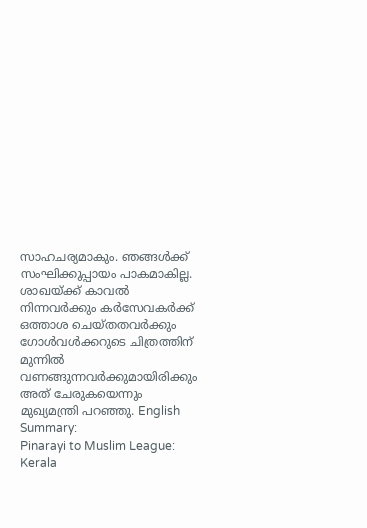സാഹചര്യമാകും. ഞങ്ങൾക്ക് സംഘിക്കുപ്പായം പാകമാകില്ല. ശാഖയ്ക്ക് കാവൽ നിന്നവർക്കും കർസേവകർക്ക് ഒത്താശ ചെയ്തതവർക്കും ഗോൾവൾക്കറുടെ ചിത്രത്തിന് മുന്നിൽ വണങ്ങുന്നവർക്കുമായിരിക്കും അത് ചേരുകയെന്നും മുഖ്യമന്ത്രി പറഞ്ഞു. English Summary:
Pinarayi to Muslim League: Kerala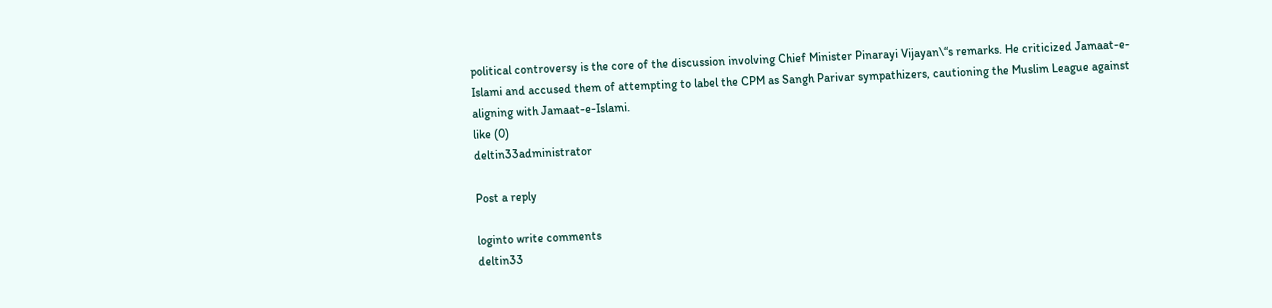political controversy is the core of the discussion involving Chief Minister Pinarayi Vijayan\“s remarks. He criticized Jamaat-e-Islami and accused them of attempting to label the CPM as Sangh Parivar sympathizers, cautioning the Muslim League against aligning with Jamaat-e-Islami.
like (0)
deltin33administrator

Post a reply

loginto write comments
deltin33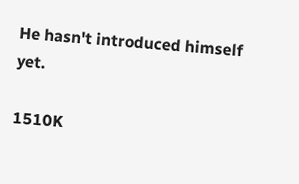He hasn't introduced himself yet.

1510K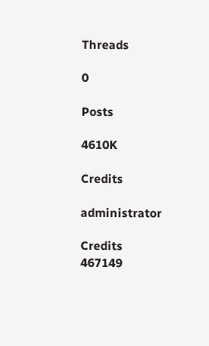Threads

0

Posts

4610K

Credits

administrator

Credits
467149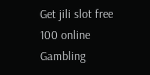Get jili slot free 100 online Gambling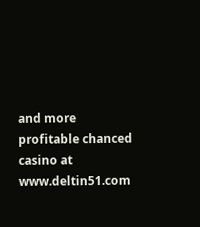and more profitable chanced casino at www.deltin51.com